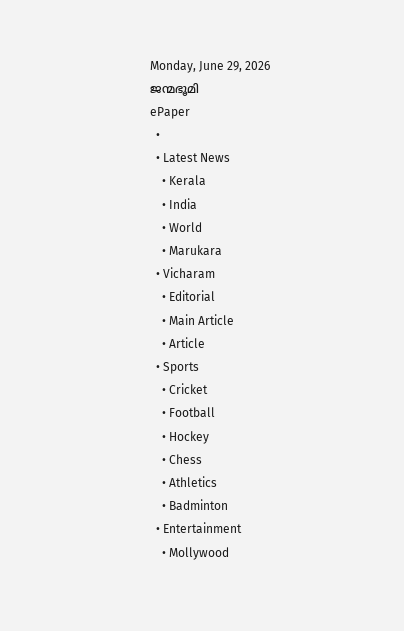Monday, June 29, 2026
ജന്മഭൂമി
ePaper
  •
  • Latest News
    • Kerala
    • India
    • World
    • Marukara
  • Vicharam
    • Editorial
    • Main Article
    • Article
  • Sports
    • Cricket
    • Football
    • Hockey
    • Chess
    • Athletics
    • Badminton
  • Entertainment
    • Mollywood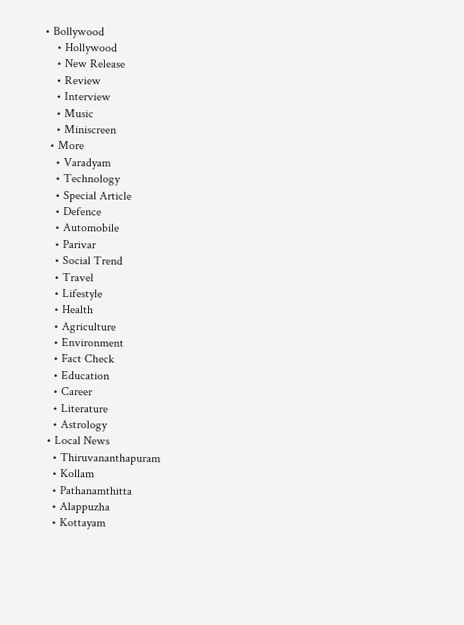• Bollywood
    • Hollywood
    • New Release
    • Review
    • Interview
    • Music
    • Miniscreen
  • More
    • Varadyam
    • Technology
    • Special Article
    • Defence
    • Automobile
    • Parivar
    • Social Trend
    • Travel
    • Lifestyle
    • Health
    • Agriculture
    • Environment
    • Fact Check
    • Education
    • Career
    • Literature
    • Astrology
  • Local News
    • Thiruvananthapuram
    • Kollam
    • Pathanamthitta
    • Alappuzha
    • Kottayam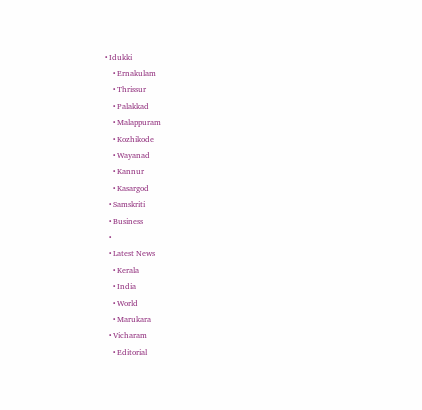• Idukki
    • Ernakulam
    • Thrissur
    • Palakkad
    • Malappuram
    • Kozhikode
    • Wayanad
    • Kannur
    • Kasargod
  • Samskriti
  • Business
  •
  • Latest News
    • Kerala
    • India
    • World
    • Marukara
  • Vicharam
    • Editorial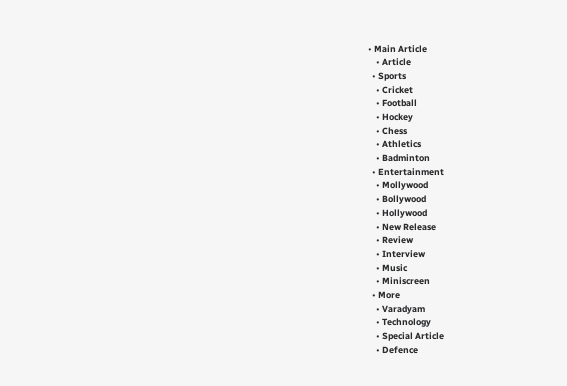• Main Article
    • Article
  • Sports
    • Cricket
    • Football
    • Hockey
    • Chess
    • Athletics
    • Badminton
  • Entertainment
    • Mollywood
    • Bollywood
    • Hollywood
    • New Release
    • Review
    • Interview
    • Music
    • Miniscreen
  • More
    • Varadyam
    • Technology
    • Special Article
    • Defence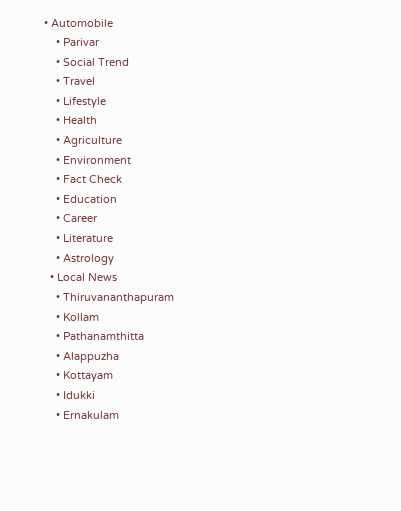• Automobile
    • Parivar
    • Social Trend
    • Travel
    • Lifestyle
    • Health
    • Agriculture
    • Environment
    • Fact Check
    • Education
    • Career
    • Literature
    • Astrology
  • Local News
    • Thiruvananthapuram
    • Kollam
    • Pathanamthitta
    • Alappuzha
    • Kottayam
    • Idukki
    • Ernakulam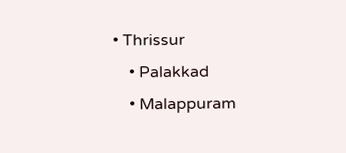• Thrissur
    • Palakkad
    • Malappuram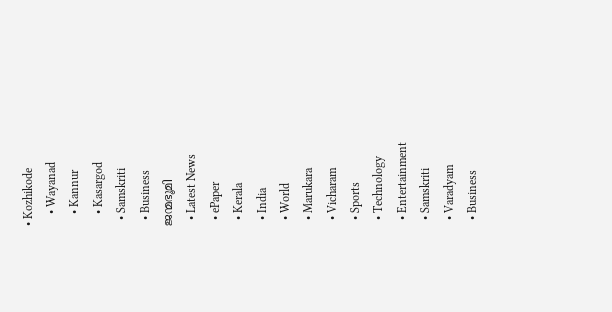• Kozhikode
    • Wayanad
    • Kannur
    • Kasargod
  • Samskriti
  • Business
ജന്മഭൂമി
  • Latest News
  • ePaper
  • Kerala
  • India
  • World
  • Marukara
  • Vicharam
  • Sports
  • Technology
  • Entertainment
  • Samskriti
  • Varadyam
  • Business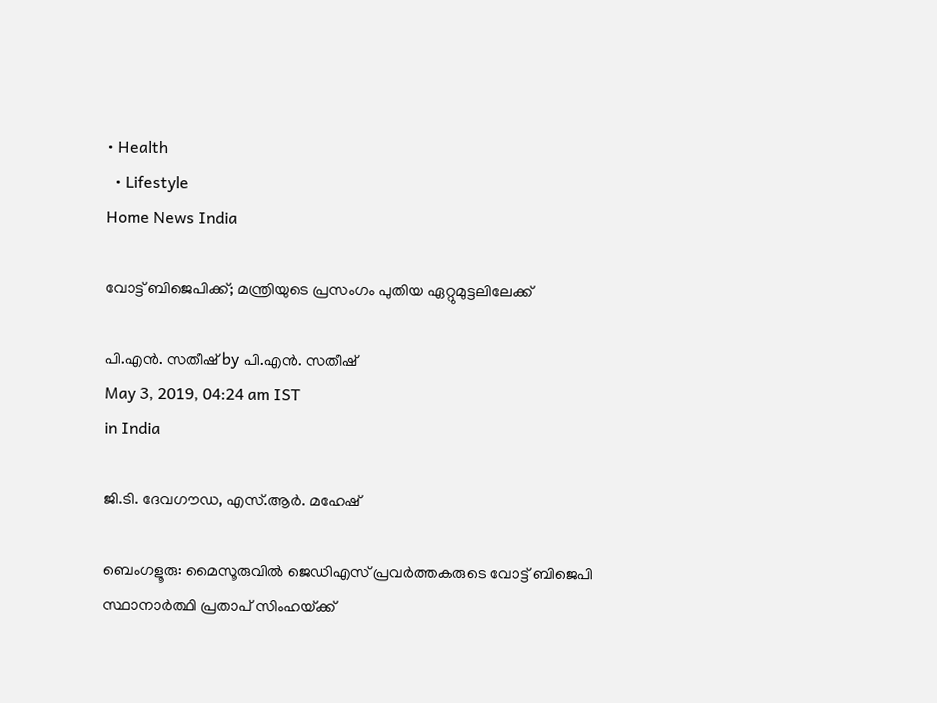• Health
  • Lifestyle
Home News India

വോട്ട് ബിജെപിക്ക്; മന്ത്രിയുടെ പ്രസംഗം പുതിയ ഏറ്റുമുട്ടലിലേക്ക്

പി.എന്‍. സതീഷ് by പി.എന്‍. സതീഷ്
May 3, 2019, 04:24 am IST
in India

ജി.ടി. ദേവഗൗഡ, എസ്.ആര്‍. മഹേഷ്‌

ബെംഗളൂരു: മൈസൂരുവില്‍ ജെഡിഎസ് പ്രവര്‍ത്തകരുടെ വോട്ട് ബിജെപി സ്ഥാനാര്‍ത്ഥി പ്രതാപ് സിംഹയ്‌ക്ക്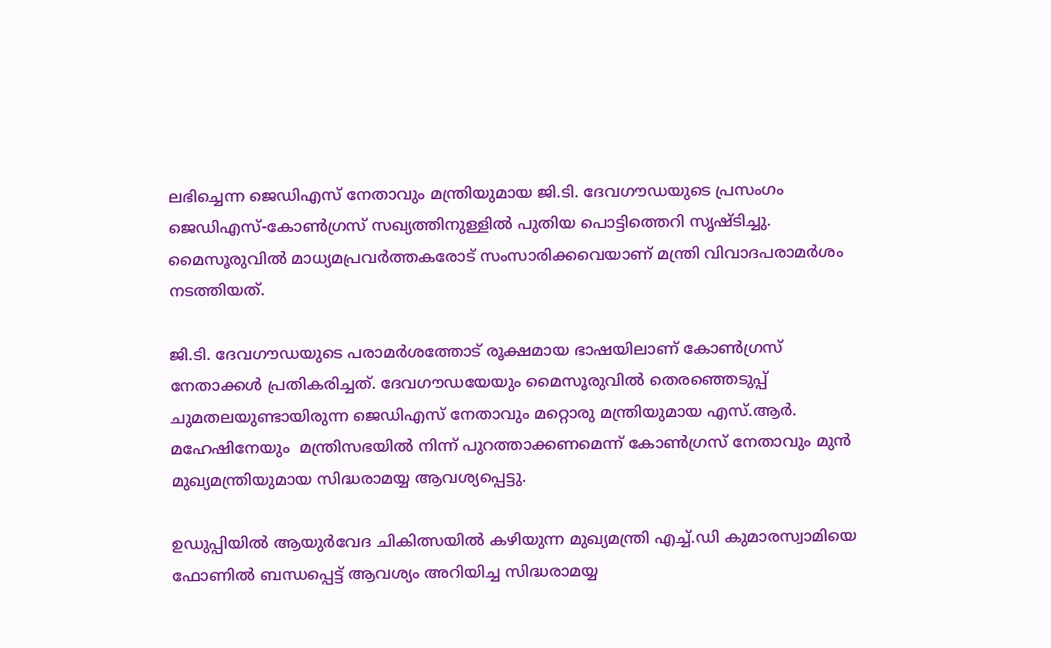ലഭിച്ചെന്ന ജെഡിഎസ് നേതാവും മന്ത്രിയുമായ ജി.ടി. ദേവഗൗഡയുടെ പ്രസംഗം ജെഡിഎസ്-കോണ്‍ഗ്രസ് സഖ്യത്തിനുള്ളില്‍ പുതിയ പൊട്ടിത്തെറി സൃഷ്ടിച്ചു. മൈസൂരുവില്‍ മാധ്യമപ്രവര്‍ത്തകരോട് സംസാരിക്കവെയാണ് മന്ത്രി വിവാദപരാമര്‍ശം നടത്തിയത്.

ജി.ടി. ദേവഗൗഡയുടെ പരാമര്‍ശത്തോട് രൂക്ഷമായ ഭാഷയിലാണ് കോണ്‍ഗ്രസ് നേതാക്കള്‍ പ്രതികരിച്ചത്. ദേവഗൗഡയേയും മൈസൂരുവില്‍ തെരഞ്ഞെടുപ്പ് ചുമതലയുണ്ടായിരുന്ന ജെഡിഎസ് നേതാവും മറ്റൊരു മന്ത്രിയുമായ എസ്.ആര്‍. മഹേഷിനേയും  മന്ത്രിസഭയില്‍ നിന്ന് പുറത്താക്കണമെന്ന് കോണ്‍ഗ്രസ് നേതാവും മുന്‍ മുഖ്യമന്ത്രിയുമായ സിദ്ധരാമയ്യ ആവശ്യപ്പെട്ടു.

ഉഡുപ്പിയില്‍ ആയുര്‍വേദ ചികിത്സയില്‍ കഴിയുന്ന മുഖ്യമന്ത്രി എച്ച്.ഡി കുമാരസ്വാമിയെ ഫോണില്‍ ബന്ധപ്പെട്ട് ആവശ്യം അറിയിച്ച സിദ്ധരാമയ്യ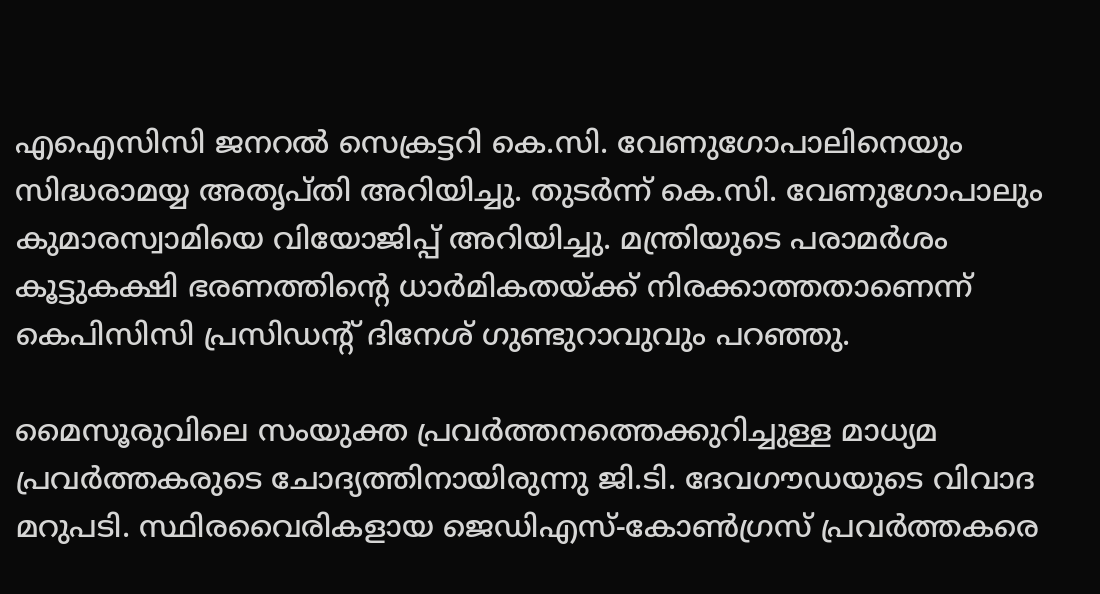എഐസിസി ജനറല്‍ സെക്രട്ടറി കെ.സി. വേണുഗോപാലിനെയും സിദ്ധരാമയ്യ അതൃപ്തി അറിയിച്ചു. തുടര്‍ന്ന് കെ.സി. വേണുഗോപാലും കുമാരസ്വാമിയെ വിയോജിപ്പ് അറിയിച്ചു. മന്ത്രിയുടെ പരാമര്‍ശം കൂട്ടുകക്ഷി ഭരണത്തിന്റെ ധാര്‍മികതയ്‌ക്ക് നിരക്കാത്തതാണെന്ന് കെപിസിസി പ്രസിഡന്റ് ദിനേശ് ഗുണ്ടുറാവുവും പറഞ്ഞു.

മൈസൂരുവിലെ സംയുക്ത പ്രവര്‍ത്തനത്തെക്കുറിച്ചുള്ള മാധ്യമ പ്രവര്‍ത്തകരുടെ ചോദ്യത്തിനായിരുന്നു ജി.ടി. ദേവഗൗഡയുടെ വിവാദ മറുപടി. സ്ഥിരവൈരികളായ ജെഡിഎസ്-കോണ്‍ഗ്രസ് പ്രവര്‍ത്തകരെ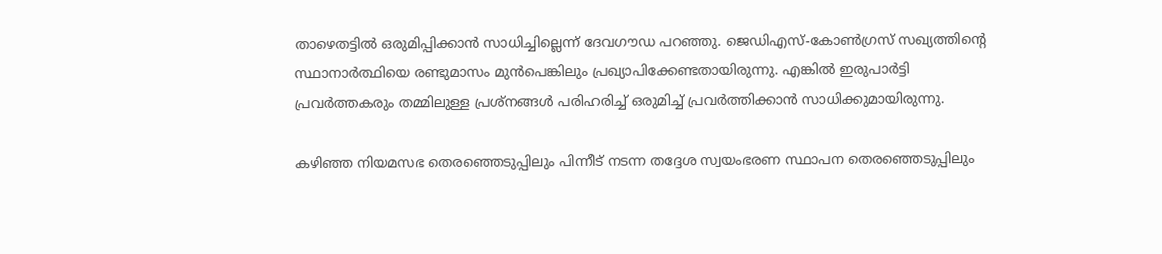താഴെതട്ടില്‍ ഒരുമിപ്പിക്കാന്‍ സാധിച്ചില്ലെന്ന് ദേവഗൗഡ പറഞ്ഞു. ജെഡിഎസ്-കോണ്‍ഗ്രസ് സഖ്യത്തിന്റെ സ്ഥാനാര്‍ത്ഥിയെ രണ്ടുമാസം മുന്‍പെങ്കിലും പ്രഖ്യാപിക്കേണ്ടതായിരുന്നു. എങ്കില്‍ ഇരുപാര്‍ട്ടി പ്രവര്‍ത്തകരും തമ്മിലുള്ള പ്രശ്‌നങ്ങള്‍ പരിഹരിച്ച് ഒരുമിച്ച് പ്രവര്‍ത്തിക്കാന്‍ സാധിക്കുമായിരുന്നു.

കഴിഞ്ഞ നിയമസഭ തെരഞ്ഞെടുപ്പിലും പിന്നീട് നടന്ന തദ്ദേശ സ്വയംഭരണ സ്ഥാപന തെരഞ്ഞെടുപ്പിലും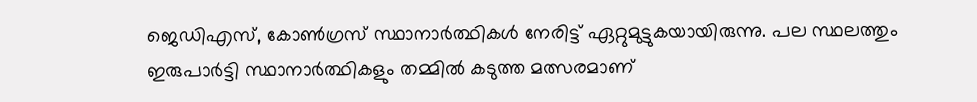ജെഡിഎസ്, കോണ്‍ഗ്രസ് സ്ഥാനാര്‍ത്ഥികള്‍ നേരിട്ട് ഏറ്റുമുട്ടുകയായിരുന്നു. പല സ്ഥലത്തും ഇരുപാര്‍ട്ടി സ്ഥാനാര്‍ത്ഥികളും തമ്മില്‍ കടുത്ത മത്സരമാണ്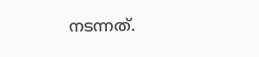നടന്നത്.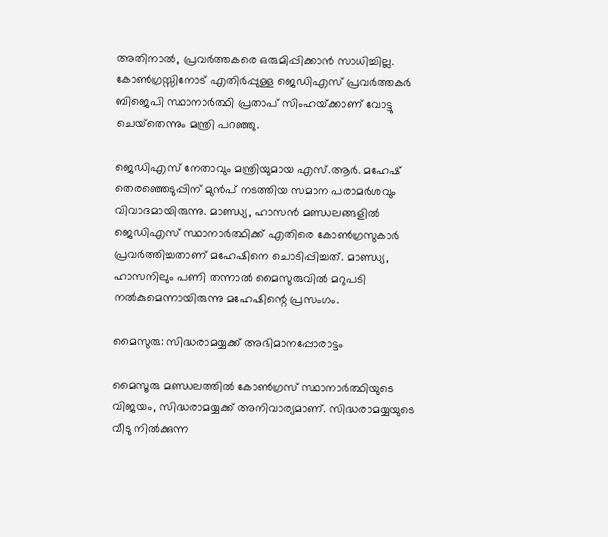അതിനാല്‍, പ്രവര്‍ത്തകരെ ഒരുമിപ്പിക്കാന്‍ സാധിച്ചില്ല. കോണ്‍ഗ്രസ്സിനോട് എതിര്‍പ്പുള്ള ജെഡിഎസ് പ്രവര്‍ത്തകര്‍ ബിജെപി സ്ഥാനാര്‍ത്ഥി പ്രതാപ് സിംഹയ്‌ക്കാണ് വോട്ടു ചെയ്‌തെന്നും മന്ത്രി പറഞ്ഞു.

ജെഡിഎസ് നേതാവും മന്ത്രിയുമായ എസ്.ആര്‍. മഹേഷ് തെരഞ്ഞെടുപ്പിന് മുന്‍പ് നടത്തിയ സമാന പരാമര്‍ശവും വിവാദമായിരുന്നു. മാണ്ഡ്യ, ഹാസന്‍ മണ്ഡലങ്ങളില്‍ ജെഡിഎസ് സ്ഥാനാര്‍ത്ഥിക്ക് എതിരെ കോണ്‍ഗ്രസുകാര്‍ പ്രവര്‍ത്തിച്ചതാണ് മഹേഷിനെ ചൊടിപ്പിച്ചത്. മാണ്ഡ്യ, ഹാസനിലും പണി തന്നാല്‍ മൈസുരുവില്‍ മറുപടി നല്‍കുമെന്നായിരുന്നു മഹേഷിന്റെ പ്രസംഗം.

മൈസുരു: സിദ്ധരാമയ്യക്ക് അഭിമാനപ്പോരാട്ടം

മൈസൂരു മണ്ഡലത്തില്‍ കോണ്‍ഗ്രസ് സ്ഥാനാര്‍ത്ഥിയുടെ വിജയം, സിദ്ധരാമയ്യക്ക് അനിവാര്യമാണ്. സിദ്ധരാമയ്യയുടെ വീടു നില്‍ക്കുന്ന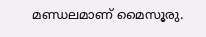മണ്ഡലമാണ് മൈസൂരു.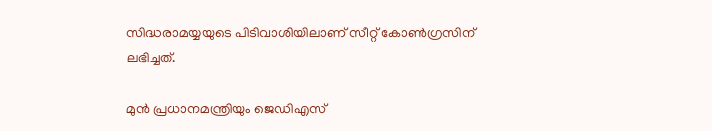സിദ്ധരാമയ്യയുടെ പിടിവാശിയിലാണ് സീറ്റ് കോണ്‍ഗ്രസിന് ലഭിച്ചത്.

മുന്‍ പ്രധാനമന്ത്രിയും ജെഡിഎസ്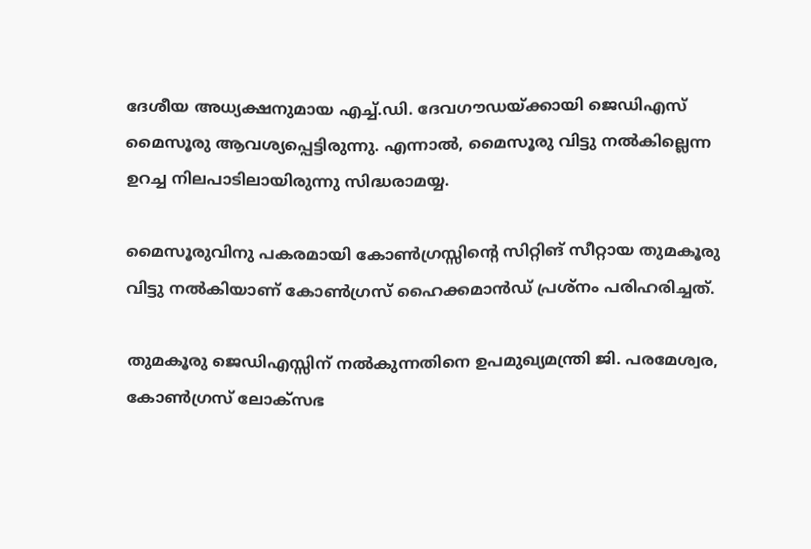ദേശീയ അധ്യക്ഷനുമായ എച്ച്.ഡി. ദേവഗൗഡയ്‌ക്കായി ജെഡിഎസ് മൈസൂരു ആവശ്യപ്പെട്ടിരുന്നു. എന്നാല്‍, മൈസൂരു വിട്ടു നല്‍കില്ലെന്ന ഉറച്ച നിലപാടിലായിരുന്നു സിദ്ധരാമയ്യ.

മൈസൂരുവിനു പകരമായി കോണ്‍ഗ്രസ്സിന്റെ സിറ്റിങ് സീറ്റായ തുമകൂരു വിട്ടു നല്‍കിയാണ് കോണ്‍ഗ്രസ് ഹൈക്കമാന്‍ഡ് പ്രശ്‌നം പരിഹരിച്ചത്.

തുമകൂരു ജെഡിഎസ്സിന് നല്‍കുന്നതിനെ ഉപമുഖ്യമന്ത്രി ജി. പരമേശ്വര, കോണ്‍ഗ്രസ് ലോക്‌സഭ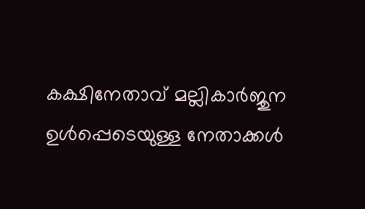കക്ഷിനേതാവ് മല്ലികാര്‍ജുന ഉള്‍പ്പെടെയുള്ള നേതാക്കള്‍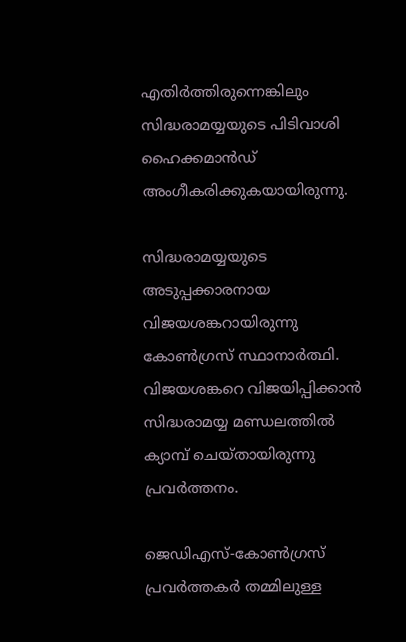എതിര്‍ത്തിരുന്നെങ്കിലും സിദ്ധരാമയ്യയുടെ പിടിവാശി ഹൈക്കമാന്‍ഡ് അംഗീകരിക്കുകയായിരുന്നു.

സിദ്ധരാമയ്യയുടെ അടുപ്പക്കാരനായ വിജയശങ്കറായിരുന്നു കോണ്‍ഗ്രസ് സ്ഥാനാര്‍ത്ഥി. വിജയശങ്കറെ വിജയിപ്പിക്കാന്‍ സിദ്ധരാമയ്യ മണ്ഡലത്തില്‍ ക്യാമ്പ് ചെയ്തായിരുന്നു പ്രവര്‍ത്തനം.

ജെഡിഎസ്-കോണ്‍ഗ്രസ് പ്രവര്‍ത്തകര്‍ തമ്മിലുള്ള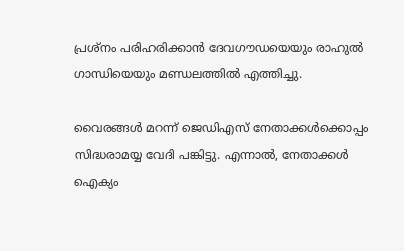പ്രശ്‌നം പരിഹരിക്കാന്‍ ദേവഗൗഡയെയും രാഹുല്‍ ഗാന്ധിയെയും മണ്ഡലത്തില്‍ എത്തിച്ചു.

വൈരങ്ങള്‍ മറന്ന് ജെഡിഎസ് നേതാക്കള്‍ക്കൊപ്പം സിദ്ധരാമയ്യ വേദി പങ്കിട്ടു. എന്നാല്‍, നേതാക്കള്‍ ഐക്യം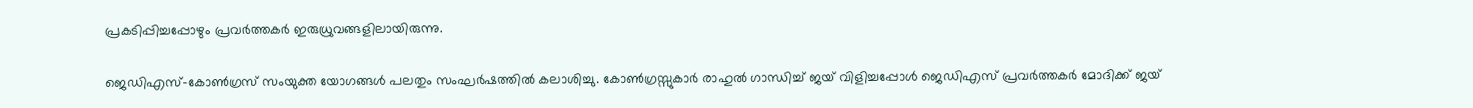പ്രകടിപ്പിച്ചപ്പോഴും പ്രവര്‍ത്തകര്‍ ഇരുധ്രുവങ്ങളിലായിരുന്നു.

ജെഡിഎസ്-കോണ്‍ഗ്രസ് സംയുക്ത യോഗങ്ങള്‍ പലതും സംഘര്‍ഷത്തില്‍ കലാശിച്ചു. കോണ്‍ഗ്രസ്സുകാര്‍ രാഹുല്‍ ഗാന്ധിച്ച് ജയ് വിളിച്ചപ്പോള്‍ ജെഡിഎസ് പ്രവര്‍ത്തകര്‍ മോദിക്ക് ജയ്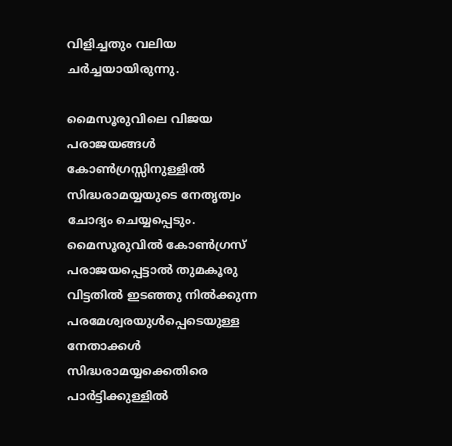വിളിച്ചതും വലിയ ചര്‍ച്ചയായിരുന്നു.

മൈസൂരുവിലെ വിജയ പരാജയങ്ങള്‍ കോണ്‍ഗ്രസ്സിനുള്ളില്‍ സിദ്ധരാമയ്യയുടെ നേതൃത്വം ചോദ്യം ചെയ്യപ്പെടും. മൈസൂരുവില്‍ കോണ്‍ഗ്രസ് പരാജയപ്പെട്ടാല്‍ തുമകൂരു വിട്ടതില്‍ ഇടഞ്ഞു നില്‍ക്കുന്ന പരമേശ്വരയുള്‍പ്പെടെയുള്ള നേതാക്കള്‍ സിദ്ധരാമയ്യക്കെതിരെ പാര്‍ട്ടിക്കുള്ളില്‍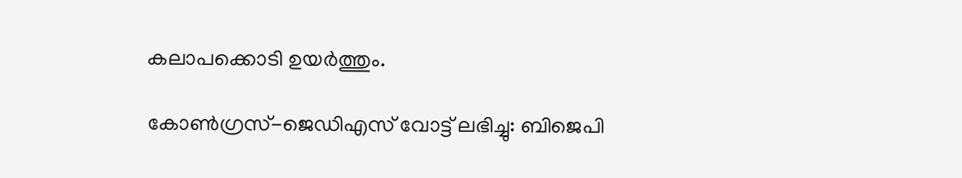കലാപക്കൊടി ഉയര്‍ത്തും.

കോണ്‍ഗ്രസ്-ജെഡിഎസ് വോട്ട് ലഭിച്ചു: ബിജെപി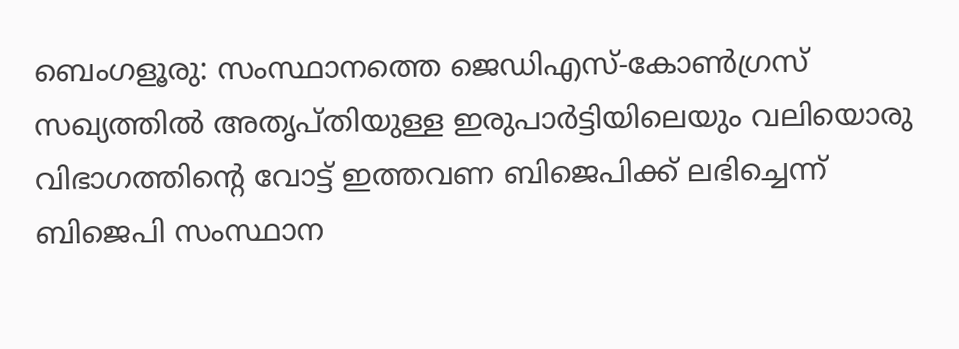ബെംഗളൂരു: സംസ്ഥാനത്തെ ജെഡിഎസ്-കോണ്‍ഗ്രസ് സഖ്യത്തില്‍ അതൃപ്തിയുള്ള ഇരുപാര്‍ട്ടിയിലെയും വലിയൊരു വിഭാഗത്തിന്റെ വോട്ട് ഇത്തവണ ബിജെപിക്ക് ലഭിച്ചെന്ന് ബിജെപി സംസ്ഥാന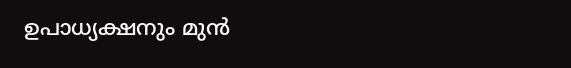ഉപാധ്യക്ഷനും മുന്‍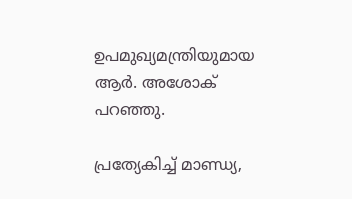ഉപമുഖ്യമന്ത്രിയുമായ ആര്‍. അശോക് പറഞ്ഞു.

പ്രത്യേകിച്ച് മാണ്ഡ്യ,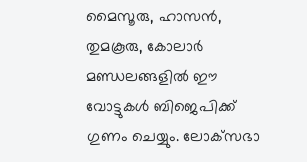മൈസൂരു, ഹാസന്‍, തുമകൂരു, കോലാര്‍ മണ്ഡലങ്ങളില്‍ ഈ വോട്ടുകള്‍ ബിജെപിക്ക് ഗുണം ചെയ്യും. ലോക്‌സഭാ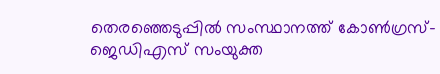തെരഞ്ഞെടുപ്പില്‍ സംസ്ഥാനത്ത് കോണ്‍ഗ്രസ്-ജെഡിഎസ് സംയുക്ത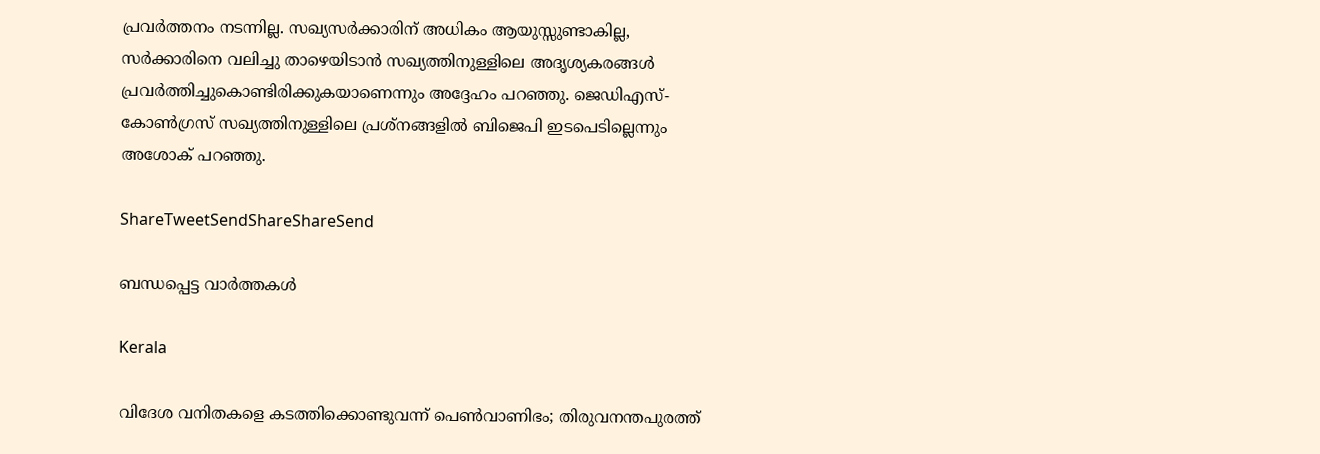പ്രവര്‍ത്തനം നടന്നില്ല. സഖ്യസര്‍ക്കാരിന് അധികം ആയുസ്സുണ്ടാകില്ല, സര്‍ക്കാരിനെ വലിച്ചു താഴെയിടാന്‍ സഖ്യത്തിനുള്ളിലെ അദൃശ്യകരങ്ങള്‍ പ്രവര്‍ത്തിച്ചുകൊണ്ടിരിക്കുകയാണെന്നും അദ്ദേഹം പറഞ്ഞു. ജെഡിഎസ്-കോണ്‍ഗ്രസ് സഖ്യത്തിനുള്ളിലെ പ്രശ്‌നങ്ങളില്‍ ബിജെപി ഇടപെടില്ലെന്നും അശോക് പറഞ്ഞു.

ShareTweetSendShareShareSend

ബന്ധപ്പെട്ട വാര്‍ത്തകള്‍

Kerala

വിദേശ വനിതകളെ കടത്തിക്കൊണ്ടുവന്ന് പെൺവാണിഭം; തിരുവനന്തപുരത്ത്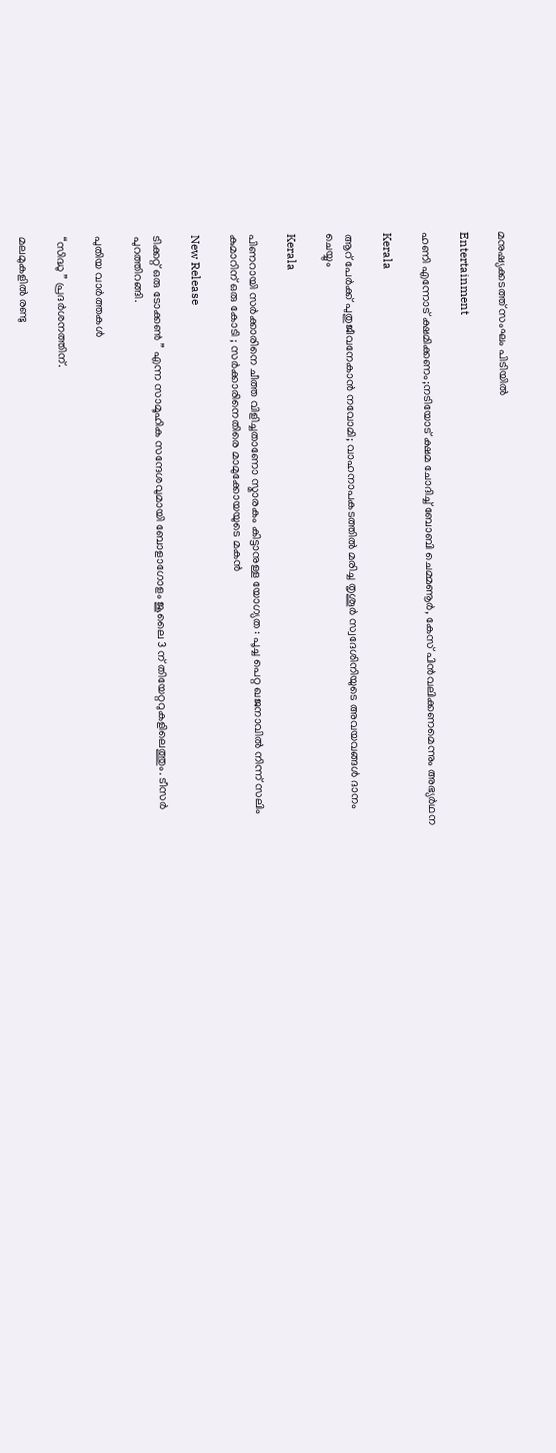മനുഷ്യക്കടത്ത് സംഘം പിടിയിൽ

Entertainment

ഹണി എന്നോട് ക്ഷമിക്കണം;നടിയോട് ക്ഷമ ചോദിച്ച് ബോബി ചെമ്മണൂർ, കേസ് പിൻവലിക്കണമെന്നും അഭ്യർഥന

Kerala

ആറ് പേര്‍ക്ക് പുതുജീവനേകാന്‍ നവോമി; വാഹനാപകടത്തില്‍ മരിച്ച തൃശൂര്‍ സ്വദേശിനിയുടെ അവയവങ്ങള്‍ ദാനം ചെയ്യും

Kerala

പിണറായി സർക്കാരിനെ ചീത്ത വിളിച്ചതാണോ സ്മാരകം കിട്ടാനുള്ള യോഗ്യത : പൂച്ച പെറ്റ ഖജനാവിൽ നിന്ന് സലിം കുമാറിന് ഒരു കോടി ; സർക്കാരിനെതിരെ മാമുക്കോയയുടെ മകൻ

New Release

ടിക്കറ്റ് ഒരു ടോക്കൺ ” എന്ന സാമൂഹിക സന്ദേശവുമായി ബോളാഗോളം ജൂലൈ 3 ന് തിയേറ്ററുകളിലെത്തും. ടീസർ പുറത്തിറങ്ങി.

പുതിയ വാര്‍ത്തകള്‍

“സിദ്ധു ” പ്രദർശനത്തിന്.

മലമുകളിൽ രണ്ടു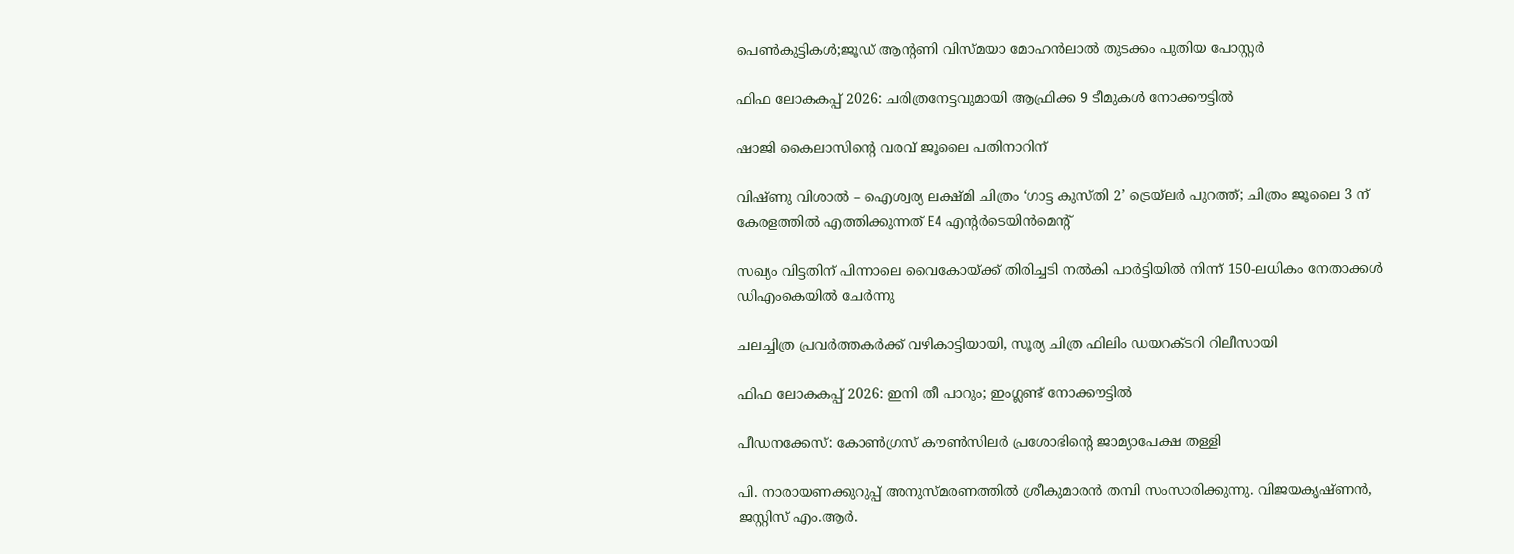പെൺകുട്ടികൾ;ജൂഡ് ആൻ്റണി വിസ്മയാ മോഹൻലാൽ തുടക്കം പുതിയ പോസ്റ്റർ

ഫിഫ ലോകകപ്പ് 2026: ചരിത്രനേട്ടവുമായി ആഫ്രിക്ക 9 ടീമുകള്‍ നോക്കൗട്ടില്‍

ഷാജി കൈലാസിന്റെ വരവ് ജൂലൈ പതിനാറിന്

വിഷ്ണു വിശാൽ – ഐശ്വര്യ ലക്ഷ്മി ചിത്രം ‘ഗാട്ട കുസ്തി 2’ ട്രെയ്‌ലർ പുറത്ത്; ചിത്രം ജൂലൈ 3 ന് കേരളത്തിൽ എത്തിക്കുന്നത് E4 എൻ്റർടെയിൻമെൻ്റ്

സഖ്യം വിട്ടതിന് പിന്നാലെ വൈകോയ്‌ക്ക് തിരിച്ചടി നൽകി പാർട്ടിയിൽ നിന്ന് 150-ലധികം നേതാക്കൾ ഡിഎംകെയിൽ ചേർന്നു

ചലച്ചിത്ര പ്രവർത്തകർക്ക് വഴികാട്ടിയായി, സൂര്യ ചിത്ര ഫിലിം ഡയറക്ടറി റിലീസായി

ഫിഫ ലോകകപ്പ് 2026: ഇനി തീ പാറും; ഇംഗ്ലണ്ട് നോക്കൗട്ടില്‍

പീഡനക്കേസ്: കോൺഗ്രസ് കൗൺസിലർ പ്രശോഭിന്റെ ജാമ്യാപേക്ഷ തള്ളി

പി. നാരായണക്കുറുപ്പ് അനുസ്മരണത്തില്‍ ശ്രീകുമാരന്‍ തമ്പി സംസാരിക്കുന്നു. വിജയകൃഷ്ണന്‍, ജസ്റ്റിസ് എം.ആര്‍.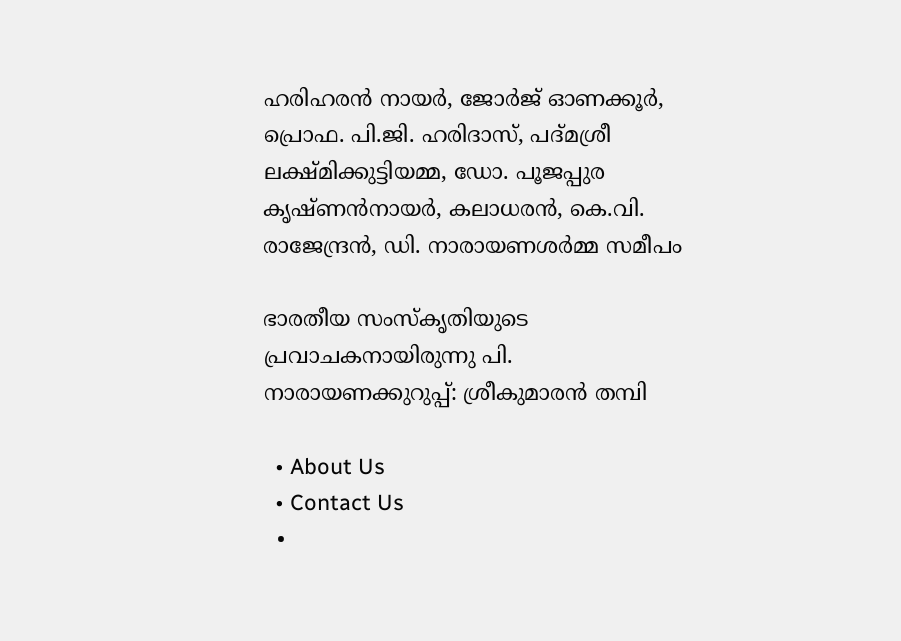ഹരിഹരന്‍ നായര്‍, ജോര്‍ജ് ഓണക്കൂര്‍, പ്രൊഫ. പി.ജി. ഹരിദാസ്, പദ്മശ്രീ ലക്ഷ്മിക്കുട്ടിയമ്മ, ഡോ. പൂജപ്പുര കൃഷ്ണന്‍നായര്‍, കലാധരന്‍, കെ.വി. രാജേന്ദ്രന്‍, ഡി. നാരായണശര്‍മ്മ സമീപം

ഭാരതീയ സംസ്‌കൃതിയുടെ പ്രവാചകനായിരുന്നു പി. നാരായണക്കുറുപ്പ്: ശ്രീകുമാരന്‍ തമ്പി

  • About Us
  • Contact Us
  •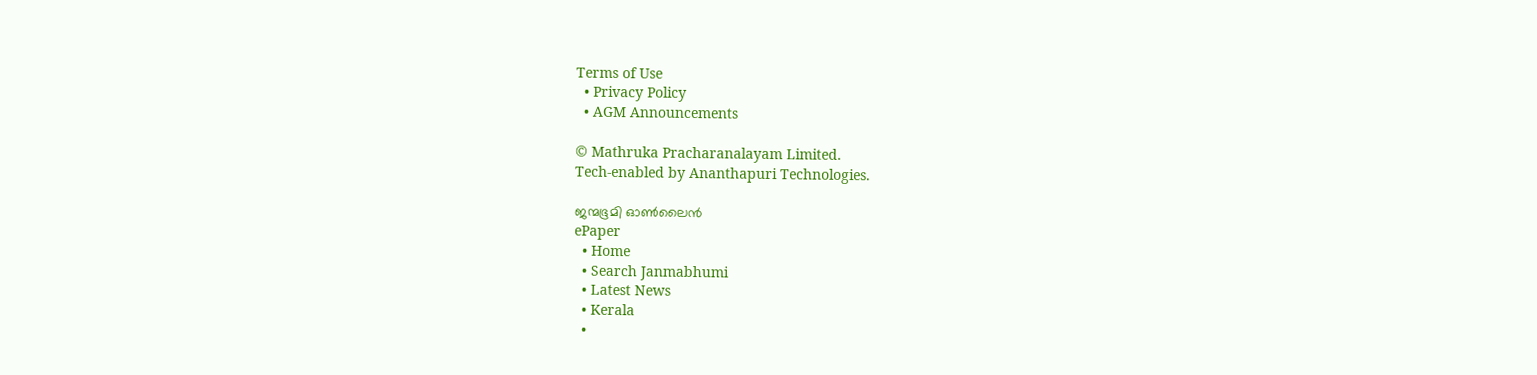Terms of Use
  • Privacy Policy
  • AGM Announcements

© Mathruka Pracharanalayam Limited.
Tech-enabled by Ananthapuri Technologies.

ജന്മഭൂമി ഓണ്‍ലൈന്‍
ePaper
  • Home
  • Search Janmabhumi
  • Latest News
  • Kerala
  •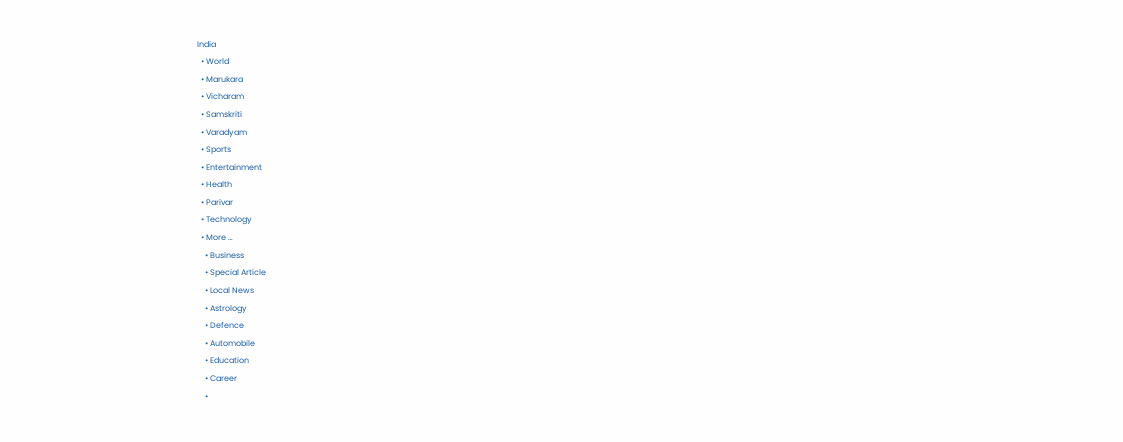India
  • World
  • Marukara
  • Vicharam
  • Samskriti
  • Varadyam
  • Sports
  • Entertainment
  • Health
  • Parivar
  • Technology
  • More …
    • Business
    • Special Article
    • Local News
    • Astrology
    • Defence
    • Automobile
    • Education
    • Career
    •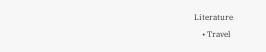Literature
    • Travel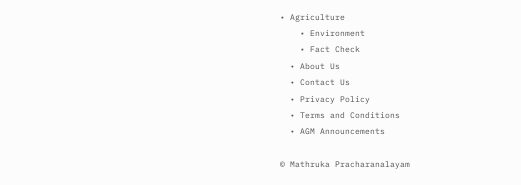• Agriculture
    • Environment
    • Fact Check
  • About Us
  • Contact Us
  • Privacy Policy
  • Terms and Conditions
  • AGM Announcements

© Mathruka Pracharanalayam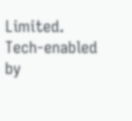Limited.
Tech-enabled by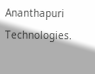Ananthapuri Technologies.